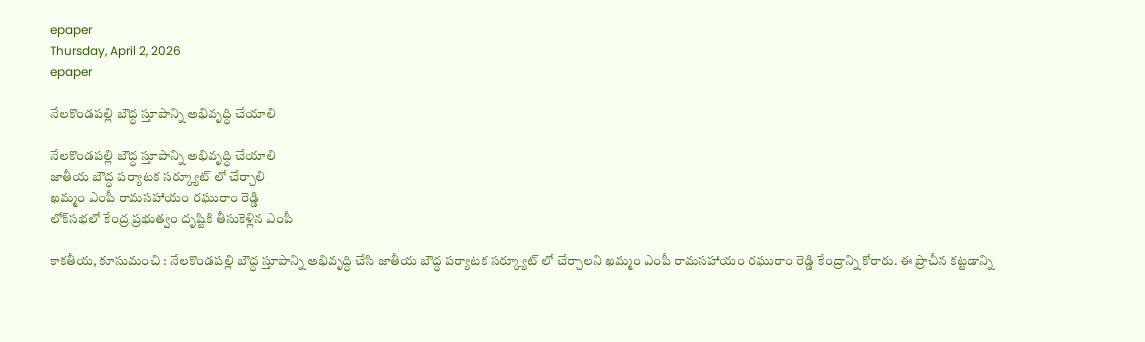epaper
Thursday, April 2, 2026
epaper

నేలకొండపల్లి బౌద్ధ స్తూపాన్ని అభివృద్ధి చేయాలి

నేలకొండపల్లి బౌద్ధ స్తూపాన్ని అభివృద్ధి చేయాలి
జాతీయ బౌద్ధ పర్యాటక సర్క్యూట్ లో చేర్చాలి
ఖమ్మం ఎంపీ రామసహాయం రఘురాం రెడ్డి
లోక్‌స‌భ‌లో కేంద్ర ప్ర‌భుత్వం దృష్టికి తీసుకెళ్లిన ఎంపీ

కాకతీయ, కూసుమంచి : నేలకొండపల్లి బౌద్ధ స్తూపాన్ని అభివృద్ధి చేసి జాతీయ బౌద్ధ పర్యాటక సర్క్యూట్ లో చేర్చాలని ఖమ్మం ఎంపీ రామసహాయం రఘురాం రెడ్డి కేంద్రాన్ని కోరారు. ఈ ప్రాచీన కట్టడాన్ని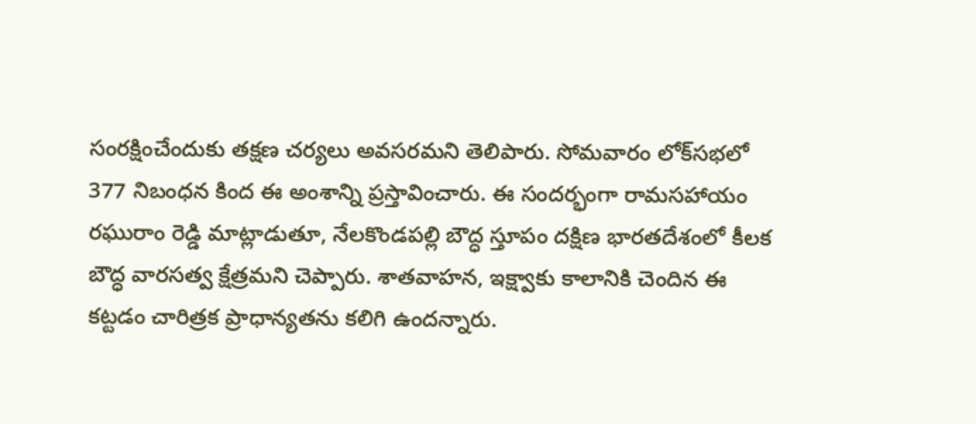సంరక్షించేందుకు తక్షణ చర్యలు అవసరమని తెలిపారు. సోమవారం లోక్‌సభలో 377 నిబంధన కింద ఈ అంశాన్ని ప్రస్తావించారు. ఈ సందర్భంగా రామసహాయం రఘురాం రెడ్డి మాట్లాడుతూ, నేలకొండపల్లి బౌద్ధ స్తూపం దక్షిణ భారతదేశంలో కీలక బౌద్ధ వారసత్వ క్షేత్రమని చెప్పారు. శాతవాహన, ఇక్ష్వాకు కాలానికి చెందిన ఈ కట్టడం చారిత్రక ప్రాధాన్యతను కలిగి ఉందన్నారు.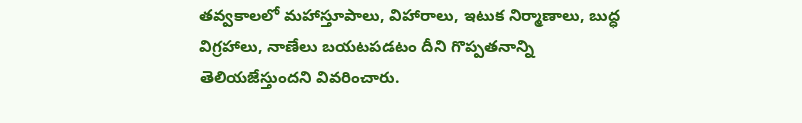తవ్వకాలలో మహాస్తూపాలు, విహారాలు, ఇటుక నిర్మాణాలు, బుద్ధ విగ్రహాలు, నాణేలు బయటపడటం దీని గొప్పతనాన్ని తెలియజేస్తుందని వివరించారు.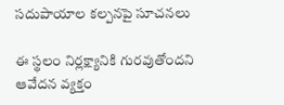సదుపాయాల కల్పనపై సూచనలు

ఈ స్థలం నిర్లక్ష్యానికి గురవుతోందని ఆవేదన వ్యక్తం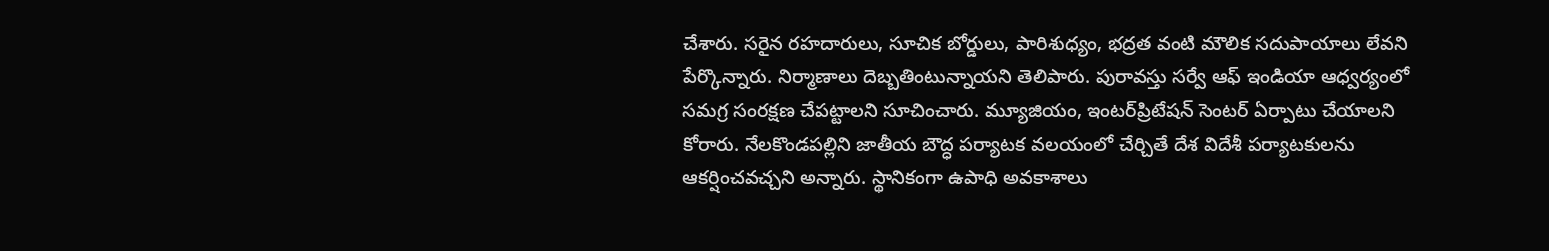చేశారు. సరైన రహదారులు, సూచిక బోర్డులు, పారిశుధ్యం, భద్రత వంటి మౌలిక సదుపాయాలు లేవని పేర్కొన్నారు. నిర్మాణాలు దెబ్బతింటున్నాయని తెలిపారు. పురావస్తు సర్వే ఆఫ్ ఇండియా ఆధ్వర్యంలో సమగ్ర సంరక్షణ చేపట్టాలని సూచించారు. మ్యూజియం, ఇంటర్‌ప్రిటేషన్ సెంటర్ ఏర్పాటు చేయాలని కోరారు. నేలకొండపల్లిని జాతీయ బౌద్ధ పర్యాటక వలయంలో చేర్చితే దేశ విదేశీ పర్యాటకులను ఆకర్షించవచ్చని అన్నారు. స్థానికంగా ఉపాధి అవకాశాలు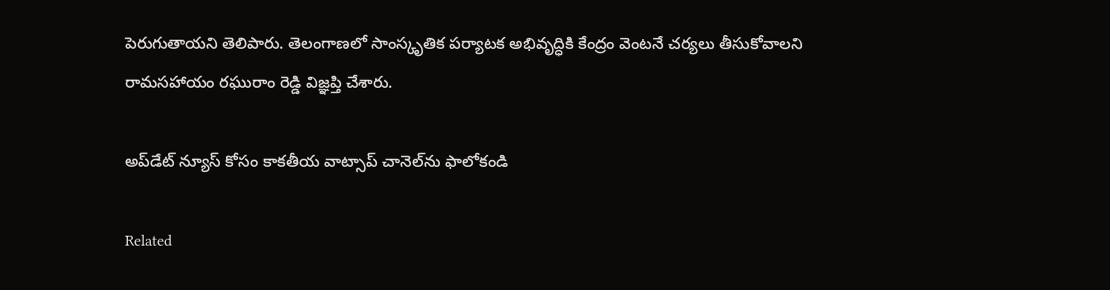పెరుగుతాయని తెలిపారు. తెలంగాణలో సాంస్కృతిక పర్యాటక అభివృద్ధికి కేంద్రం వెంటనే చర్యలు తీసుకోవాలని రామసహాయం రఘురాం రెడ్డి విజ్ఞప్తి చేశారు.

అప్‌డేట్ న్యూస్ కోసం కాక‌తీయ వాట్సాప్ చానెల్‌ను ఫాలోకండి

Related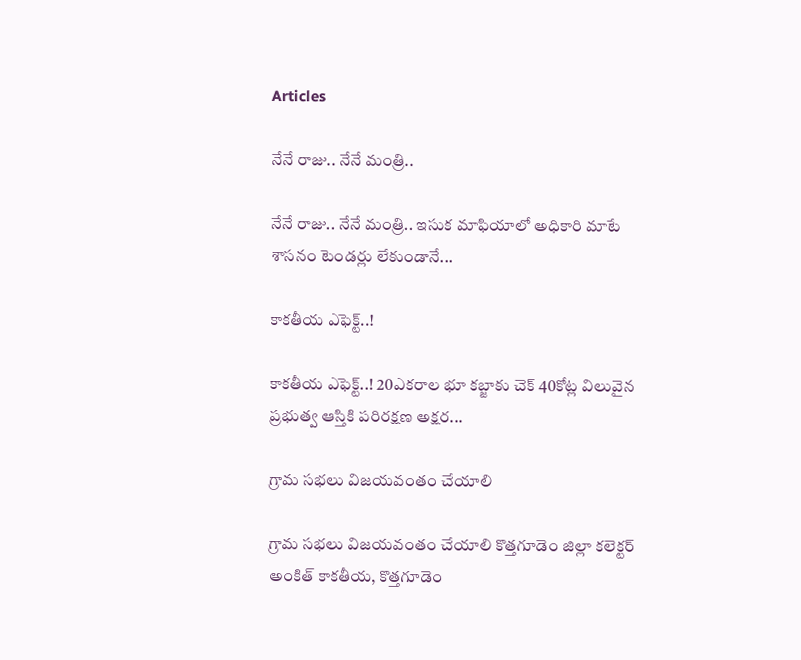Articles

నేనే రాజు.. నేనే మంత్రి..

నేనే రాజు.. నేనే మంత్రి.. ఇసుక మాఫియాలో అధికారి మాటే శాసనం టెండర్లు లేకుండానే...

కాక‌తీయ ఎఫెక్ట్‌..!

కాక‌తీయ ఎఫెక్ట్‌..! 20ఎక‌రాల భూ క‌బ్జాకు చెక్ 40కోట్ల విలువైన ప్ర‌భుత్వ ఆస్తికి ప‌రిర‌క్ష‌ణ‌ అక్షర...

గ్రామ సభలు విజయవంతం చేయాలి

గ్రామ సభలు విజయవంతం చేయాలి కొత్తగూడెం జిల్లా కలెక్టర్ అంకిత్ కాకతీయ, కొత్తగూడెం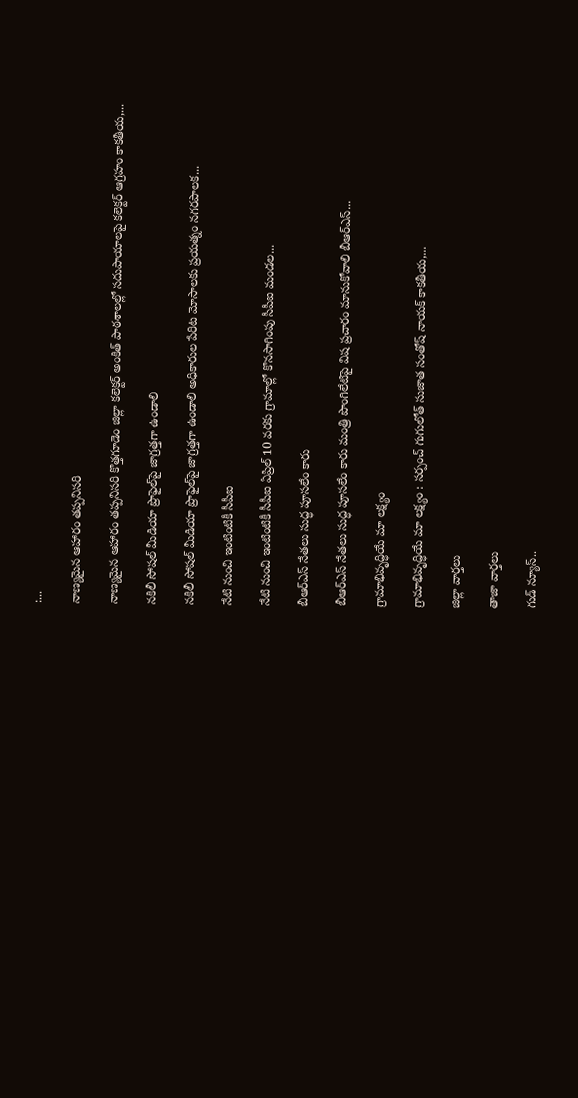:...

నాణ్యమైన ఆహారం తప్పనిసరి

నాణ్యమైన ఆహారం తప్పనిసరి కొత్త‌గూడెం జిల్లా కలెక్టర్ అంకిత్ పాఠశాలల్లో సదుపాయాలపై కలెక్టర్ ఆగ్రహం కాకతీయ,...

నకిలీ సోషల్ మీడియా ప్రొఫైల్‌పై జాగ్ర‌త్త‌గా ఉండాలి

నకిలీ సోషల్ మీడియా ప్రొఫైల్‌పై జాగ్ర‌త్త‌గా ఉండాలి అధికారుల పేరిట మోసాలకు ప్రయత్నం నగరపాలక...

నేటి నుంచి ఇంటింటికీ సీపీఐ

నేటి నుంచి ఇంటింటికీ సీపీఐ ఏప్రిల్ 10 వరకు గ్రామాల్లో కొనసాగింపు సీపీఐ మండల...

బీఆర్ఎస్ నేతలు సుద్ధ పూసలేం కారు

బీఆర్ఎస్ నేతలు సుద్ధ పూసలేం కారు మంత్రి పొంగిలేటిపై విష ప్రచారం మానుకోవాలి బీఆర్ఎస్...

గ్రామాభివృద్ధియే మా లక్ష్యం

గ్రామాభివృద్ధియే మా లక్ష్యం : స‌ర్పంచ్ గుగులోత్ సుజాత సంతోష్ నాయక్ కాకతీయ,...

జిల్లా వార్త‌లు

తాజా వార్త‌లు

గుడ్ న్యూస్..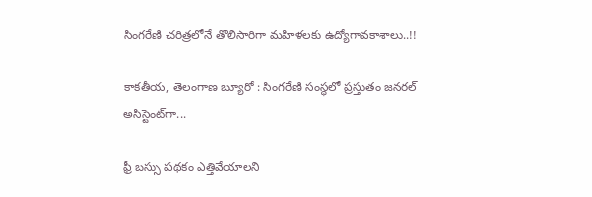సింగరేణి చరిత్రలోనే తొలిసారిగా మ‌హిళ‌ల‌కు ఉద్యోగావ‌కాశాలు..!!

కాక‌తీయ‌, తెలంగాణ బ్యూరో : సింగరేణి సంస్థలో ప్రస్తుతం జనరల్ అసిస్టెంట్‌గా...

ఫ్రీ బస్సు పథకం ఎత్తివేయాలని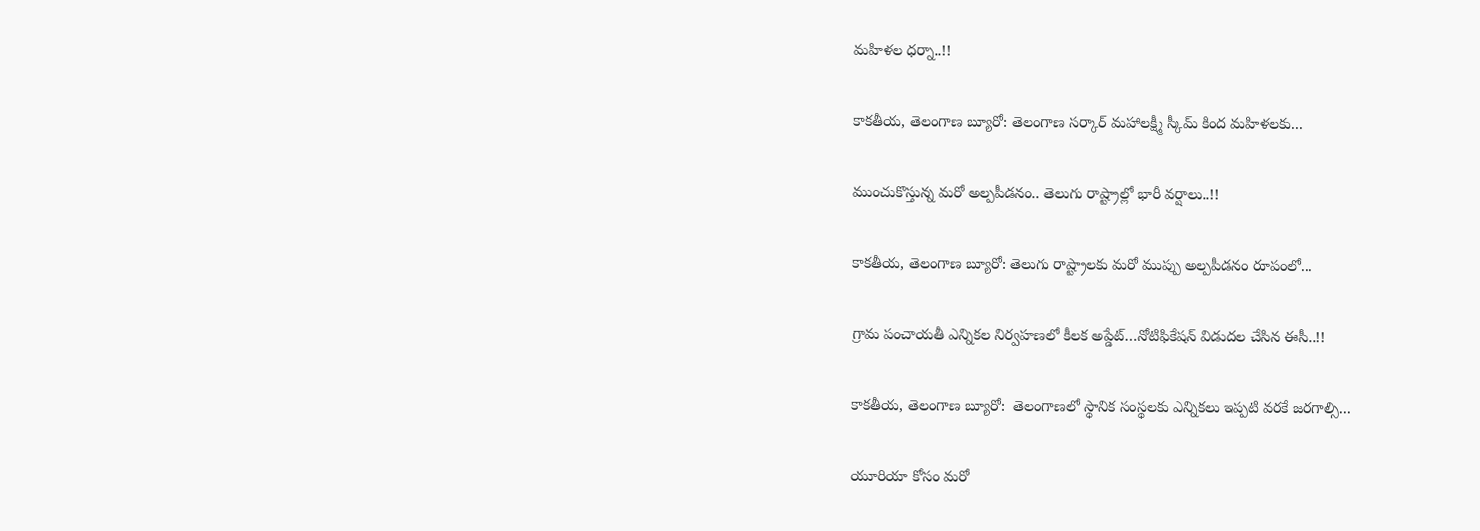మహిళల ధర్నా..!!

కాకతీయ, తెలంగాణ బ్యూరో: తెలంగాణ సర్కార్ మహాలక్ష్మీ స్కీమ్ కింద మహిళలకు...

ముంచుకొస్తున్న మరో అల్పపీడనం.. తెలుగు రాష్ట్రాల్లో భారీ వర్షాలు..!!

కాకతీయ, తెలంగాణ బ్యూరో: తెలుగు రాష్ట్రాలకు మరో ముప్పు అల్పపీడనం రూపంలో...

గ్రామ పంచాయ‌తీ ఎన్నిక‌ల నిర్వ‌హ‌ణ‌లో కీల‌క అప్డేట్‌…నోటిఫికేషన్ విడుదల చేసిన ఈసీ..!!

కాకతీయ, తెలంగాణ బ్యూరో:  తెలంగాణలో స్థానిక సంస్థలకు ఎన్నికలు ఇప్పటి వరకే జరగాల్సి...

యూరియా కోసం మరో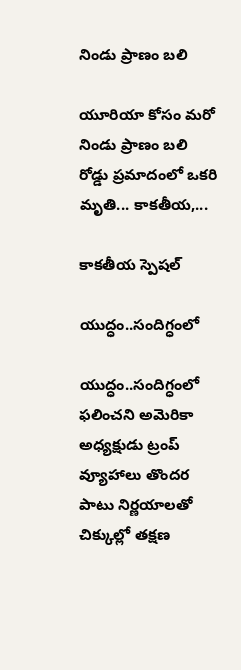నిండు ప్రాణం బలి

యూరియా కోసం మరో నిండు ప్రాణం బలి రోడ్డు ప్రమాదంలో ఒకరి మృతి... కాకతీయ,...

కాక‌తీయ స్పెష‌ల్‌

యుద్ధం..సందిగ్ధంలో

యుద్ధం..సందిగ్ధంలో ఫ‌లించని అమెరికా అధ్య‌క్షుడు ట్రంప్ వ్యూహాలు తొంద‌ర పాటు నిర్ణ‌యాల‌తో చిక్కుల్లో తక్షణ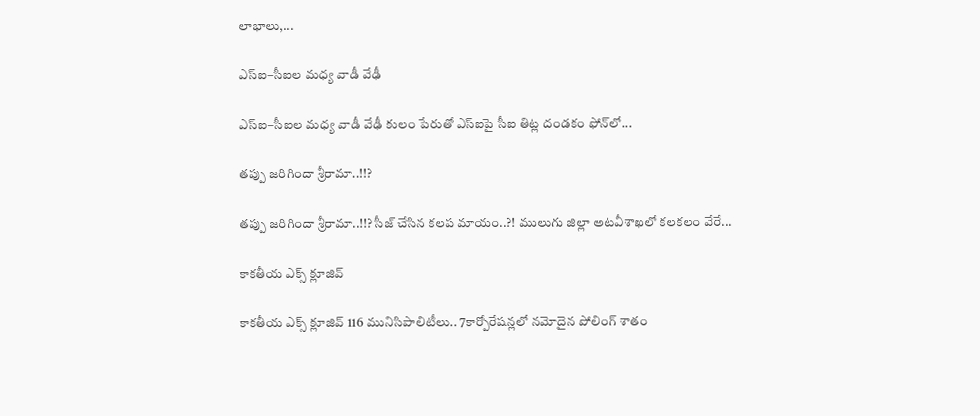లాభాలు,...

ఎస్ఐ–సీఐల మ‌ధ్య వాడీ వేఢీ

ఎస్ఐ–సీఐల మ‌ధ్య వాడీ వేఢీ కులం పేరుతో ఎస్ఐపై సీఐ తిట్ల దండ‌కం ఫోన్‌లో...

త‌ప్పు జ‌రిగిందా శ్రీరామా..!!?

త‌ప్పు జ‌రిగిందా శ్రీరామా..!!? సీజ్ చేసిన క‌ల‌ప‌ మాయం..?! ములుగు జిల్లా అట‌వీశాఖ‌లో క‌ల‌క‌లం వేరే...

కాక‌తీయ ఎక్స్ క్లూజివ్

కాక‌తీయ ఎక్స్ క్లూజివ్ 116 మునిసిపాలిటీలు.. 7కార్పోరేష‌న్ల‌లో న‌మోదైన పోలింగ్ శాతం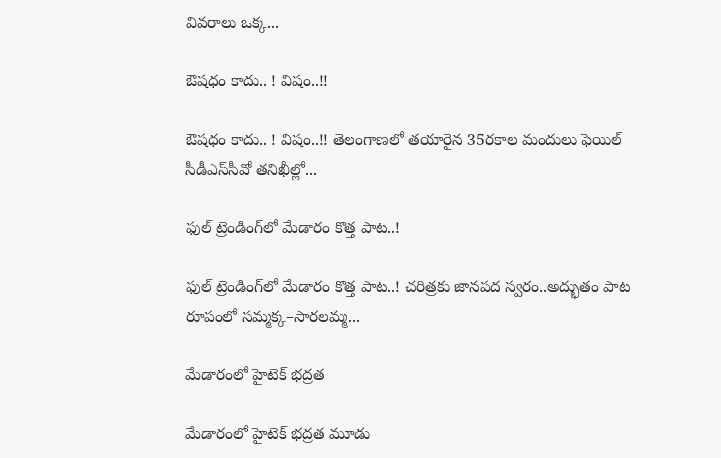వివ‌రాలు ఒక్క...

ఔష‌ధం కాదు.. ! విషం..!!

ఔష‌ధం కాదు.. ! విషం..!! తెలంగాణలో తయారైన 35ర‌కాల మందులు ఫెయిల్‌ సీడీఎస్‌సీవో తనిఖీల్లో...

ఫుల్ ట్రెండింగ్‌లో మేడారం కొత్త పాట..!

ఫుల్ ట్రెండింగ్‌లో మేడారం కొత్త పాట..! చరిత్రకు జానపద స్వరం..అద్భుతం పాట రూపంలో సమ్మక్క–సారలమ్మ...

మేడారంలో హైటెక్ భద్రత

మేడారంలో హైటెక్ భద్రత మూడు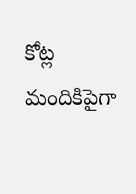కోట్ల మందికిపైగా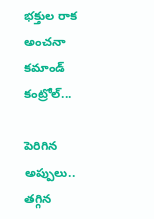భక్తుల రాక అంచనా కమాండ్ కంట్రోల్...

పెరిగిన అప్పులు.. తగ్గిన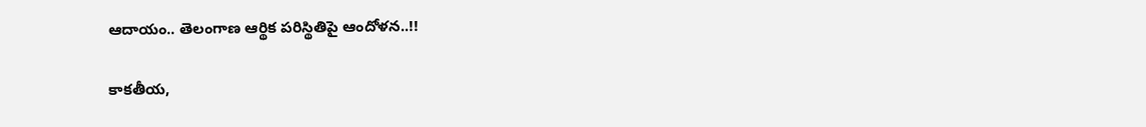ఆదాయం.. తెలంగాణ ఆర్థిక పరిస్థితిపై ఆందోళన..!!

కాకతీయ,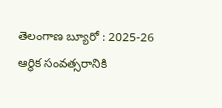తెలంగాణ బ్యూరో : 2025-26 ఆర్థిక సంవత్సరానికి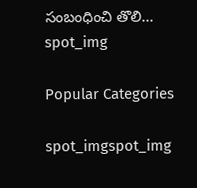సంబంధించి తొలి...
spot_img

Popular Categories

spot_imgspot_img